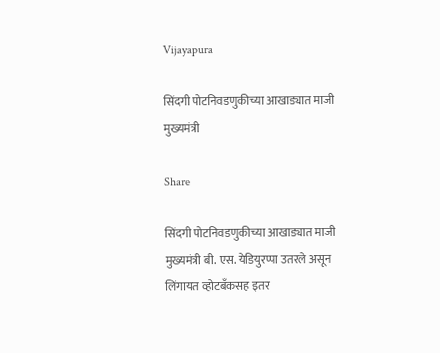Vijayapura

सिंदगी पोटनिवडणुकीच्या आखाड्यात माजी मुख्यमंत्री

Share

सिंदगी पोटनिवडणुकीच्या आखाड्यात माजी मुख्यमंत्री बी. एस. येडियुरप्पा उतरले असून लिंगायत व्होटबँकसह इतर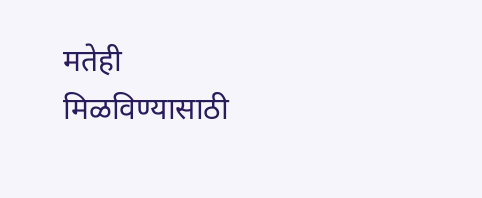मतेही मिळविण्यासाठी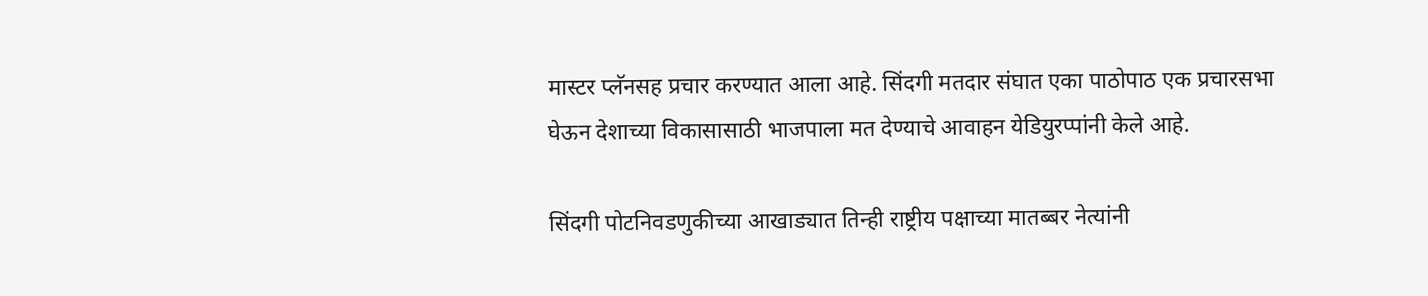मास्टर प्लॅनसह प्रचार करण्यात आला आहे. सिंदगी मतदार संघात एका पाठोपाठ एक प्रचारसभा घेऊन देशाच्या विकासासाठी भाजपाला मत देण्याचे आवाहन येडियुरप्पांनी केले आहे.

सिंदगी पोटनिवडणुकीच्या आखाड्यात तिन्ही राष्ट्रीय पक्षाच्या मातब्बर नेत्यांनी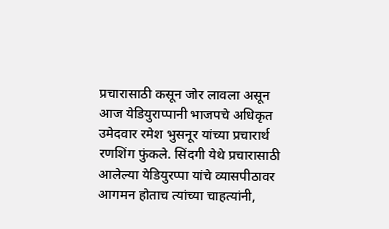प्रचारासाठी कसून जोर लावला असून आज येडियुराप्पानी भाजपचे अधिकृत उमेदवार रमेश भुसनूर यांच्या प्रचारार्थ रणशिंग फुंकले. सिंदगी येथे प्रचारासाठी आलेल्या येडियुरप्पा यांचे व्यासपीठावर आगमन होताच त्यांच्या चाहत्यांनी,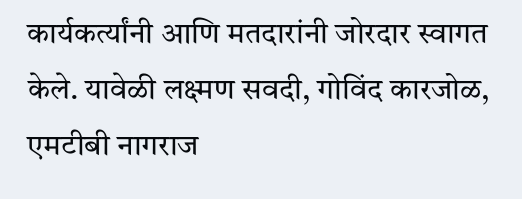कार्यकर्त्यांनी आणि मतदारांनी जोरदार स्वागत केले. यावेळी लक्ष्मण सवदी, गोविंद कारजोळ, एमटीबी नागराज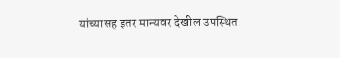यांच्यासह इतर मान्यवर देखील उपस्थित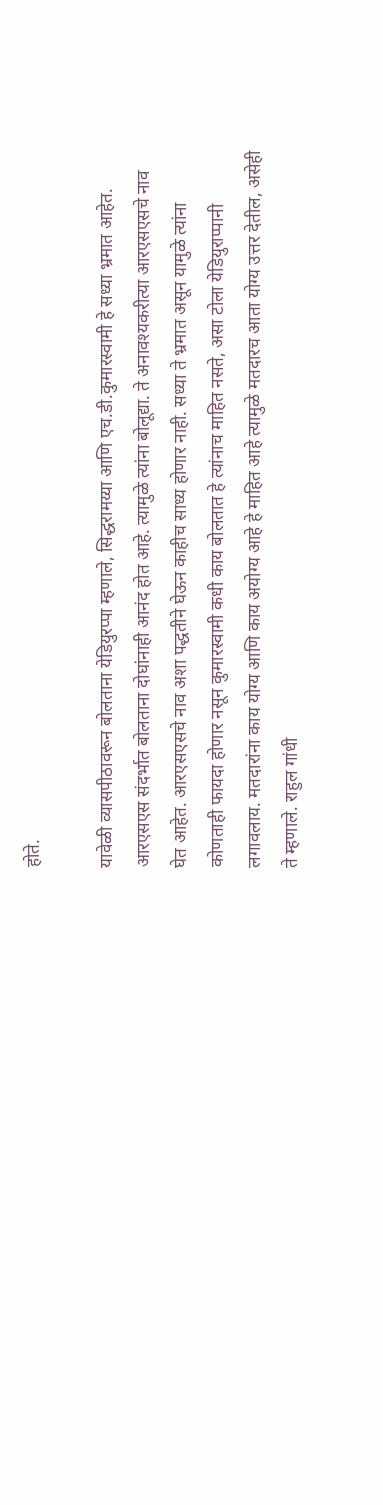होते.

यावेळी व्यासपीठावरून बोलताना येडियुरप्पा म्हणाले, सिद्धरामय्या आणि एच.डी.कुमारस्वामी हे सध्या भ्रमात आहेत. आरएसएस संदर्भात बोलताना दोघांनाही आनंद होत आहे. त्यामुळे त्यांना बोलूद्या. ते अनावश्यकरीत्या आरएसएसचे नाव घेत आहेत. आरएसएसचे नाव अशा पद्धतीने घेऊन काहीच साध्य होणार नाही. सध्या ते भ्रमात असून यामुळे त्यांना कोणताही फायदा होणार नसून कुमारस्वामी कधी काय बोलतात हे त्यांनाच माहित नसते, असा टोला येडियुराप्पानी लगावलाय. मतदारांना काय योग्य आणि काय अयोग्य आहे हे माहित आहे त्यामुळे मतदारच आता योग्य उत्तर देतील, असेही ते म्हणाले. राहुल गांधी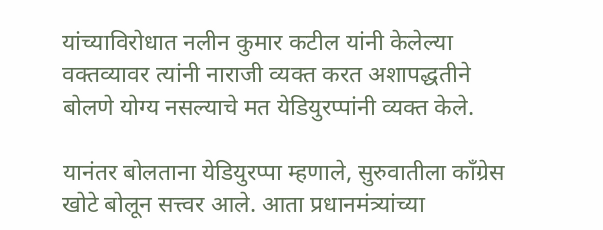यांच्याविरोधात नलीन कुमार कटील यांनी केलेल्या वक्तव्यावर त्यांनी नाराजी व्यक्त करत अशापद्धतीने बोलणे योग्य नसल्याचे मत येडियुरप्पांनी व्यक्त केले.

यानंतर बोलताना येडियुरप्पा म्हणाले, सुरुवातीला काँग्रेस खोटे बोलून सत्त्वर आले. आता प्रधानमंत्र्यांच्या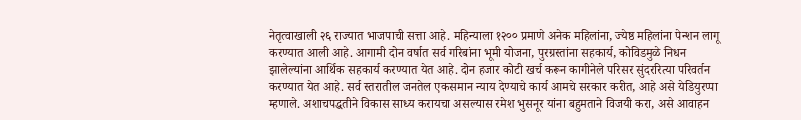नेतृत्वाखाली २६ राज्यात भाजपाची सत्ता आहे. महिन्याला १२०० प्रमाणे अनेक महिलांना, ज्येष्ठ महिलांना पेन्शन लागू करण्यात आली आहे. आगामी दोन वर्षात सर्व गरिबांना भूमी योजना, पुरग्रस्तांना सहकार्य, कोविडमुळे निधन झालेल्यांना आर्थिक सहकार्य करण्यात येत आहे. दोन हजार कोटी खर्च करून कागीनेले परिसर सुंदररित्या परिवर्तन करण्यात येत आहे. सर्व स्तरातील जनतेल एकसमान न्याय देण्याचे कार्य आमचे सरकार करीत, आहे असे येडियुरप्पा म्हणाले. अशाचपद्धतीने विकास साध्य करायचा असल्यास रमेश भुसनूर यांना बहुमताने विजयी करा, असे आवाहन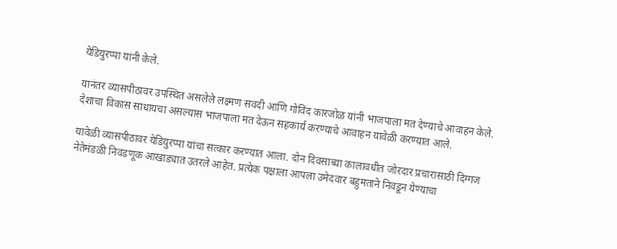येडियुरप्पा यांनी केले.

यानंतर व्यासपीठावर उपस्थित असलेले लक्ष्मण सवदी आणि गोविंद कारजोळ यांनी भाजपाला मत देण्याचे आवाहन केले. देशाचा विकास साधायचा असल्यास भाजपाला मत देऊन सहकार्य करण्याचे आवाहन यावेळी करण्यात आले.

यावेळी व्यासपीठावर येडियुरप्पा यांचा सत्कार करण्यात आला. दोन दिवसाच्या कालावधीत जोरदार प्रचारासाठी दिग्गज नेतेमंडळी निवडणूक आखाड्यात उतरले आहेत. प्रत्येक पक्षाला आपला उमेदवार बहुमताने निवडून येण्याचा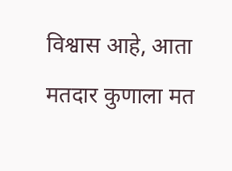विश्वास आहे, आता मतदार कुणाला मत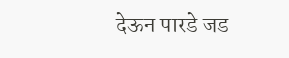देऊन पारडे जड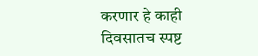करणार हे काही दिवसातच स्पष्ट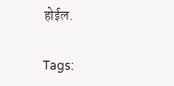होईल.

Tags: